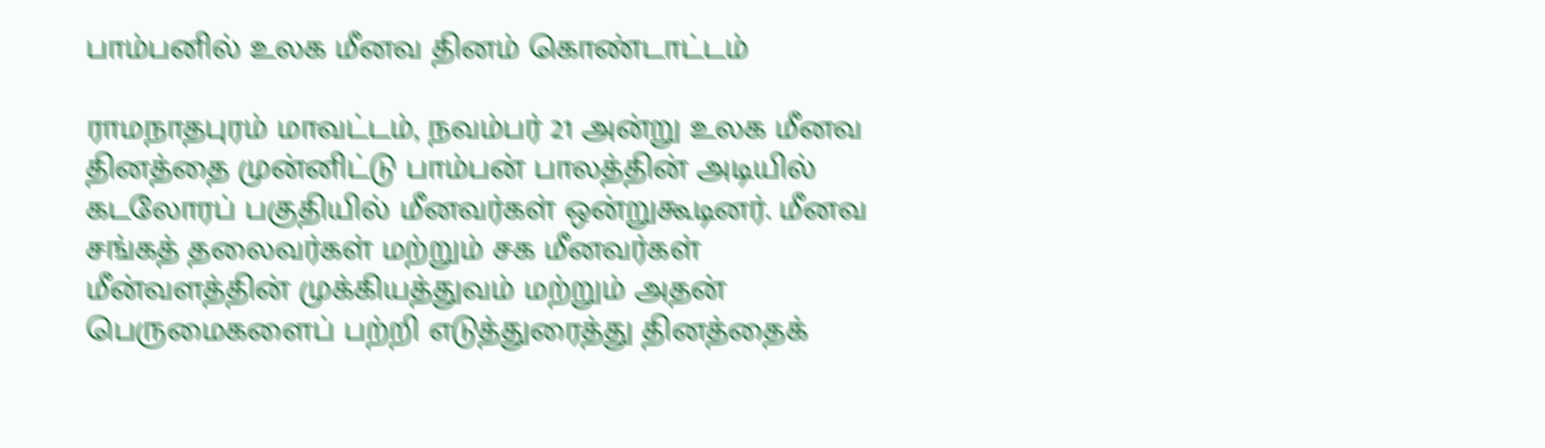பாம்பனில் உலக மீனவ தினம் கொண்டாட்டம்

ராமநாதபுரம் மாவட்டம், நவம்பர் 21 அன்று உலக மீனவ தினத்தை முன்னிட்டு பாம்பன் பாலத்தின் அடியில் கடலோரப் பகுதியில் மீனவர்கள் ஒன்றுகூடினர். மீனவ சங்கத் தலைவர்கள் மற்றும் சக மீனவர்கள் மீன்வளத்தின் முக்கியத்துவம் மற்றும் அதன் பெருமைகளைப் பற்றி எடுத்துரைத்து தினத்தைக்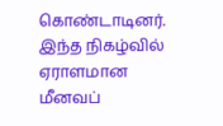கொண்டாடினர். இந்த நிகழ்வில் ஏராளமான மீனவப்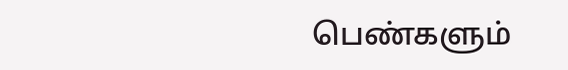பெண்களும்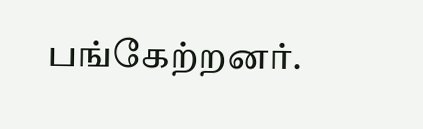பங்கேற்றனர்.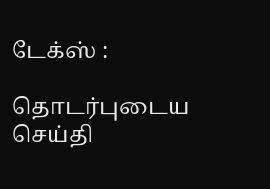டேக்ஸ் :

தொடர்புடைய செய்தி